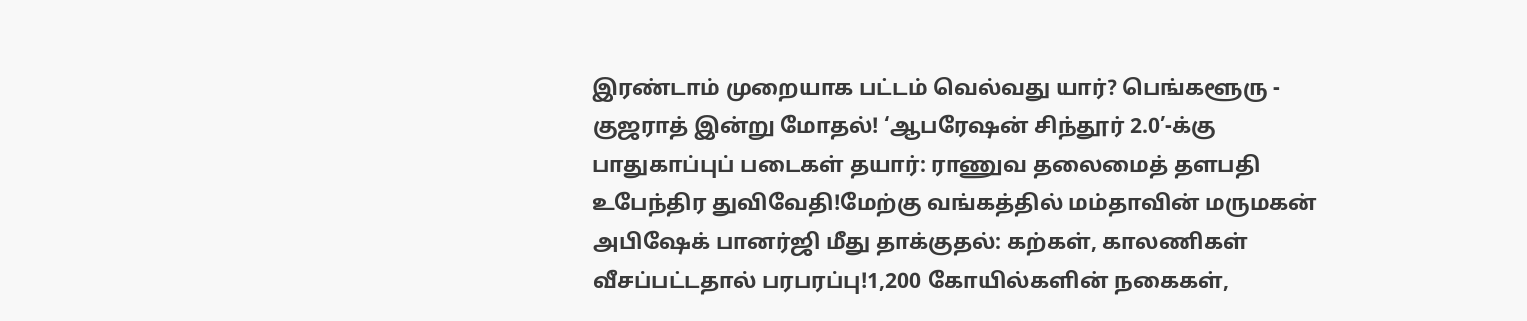இரண்டாம் முறையாக பட்டம் வெல்வது யார்? பெங்களூரு - குஜராத் இன்று மோதல்! ‘ஆபரேஷன் சிந்தூர் 2.0’-க்கு பாதுகாப்புப் படைகள் தயார்: ராணுவ தலைமைத் தளபதி உபேந்திர துவிவேதி!மேற்கு வங்கத்தில் மம்தாவின் மருமகன் அபிஷேக் பானர்ஜி மீது தாக்குதல்: கற்கள், காலணிகள் வீசப்பட்டதால் பரபரப்பு!1,200 கோயில்களின் நகைகள்,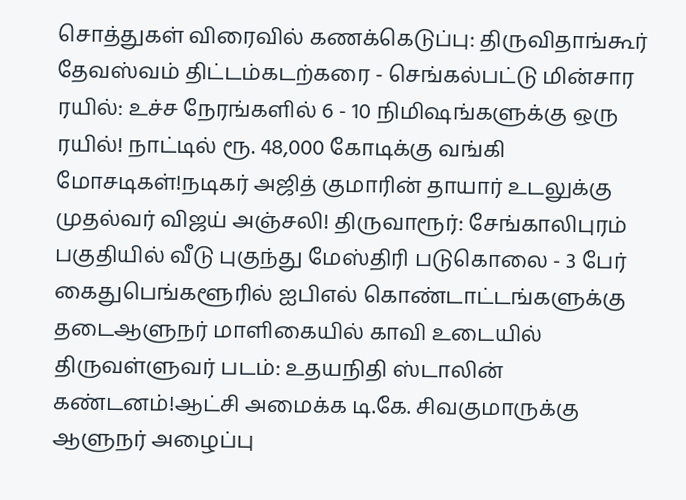சொத்துகள் விரைவில் கணக்கெடுப்பு: திருவிதாங்கூர் தேவஸ்வம் திட்டம்கடற்கரை - செங்கல்பட்டு மின்சார ரயில்: உச்ச நேரங்களில் 6 - 10 நிமிஷங்களுக்கு ஒரு ரயில்! நாட்டில் ரூ. 48,000 கோடிக்கு வங்கி மோசடிகள்!நடிகர் அஜித் குமாரின் தாயார் உடலுக்கு முதல்வர் விஜய் அஞ்சலி! திருவாரூர்: சேங்காலிபுரம் பகுதியில் வீடு புகுந்து மேஸ்திரி படுகொலை - 3 பேர் கைதுபெங்களூரில் ஐபிஎல் கொண்டாட்டங்களுக்கு தடைஆளுநர் மாளிகையில் காவி உடையில் திருவள்ளுவர் படம்: உதயநிதி ஸ்டாலின் கண்டனம்!ஆட்சி அமைக்க டி.கே. சிவகுமாருக்கு ஆளுநர் அழைப்பு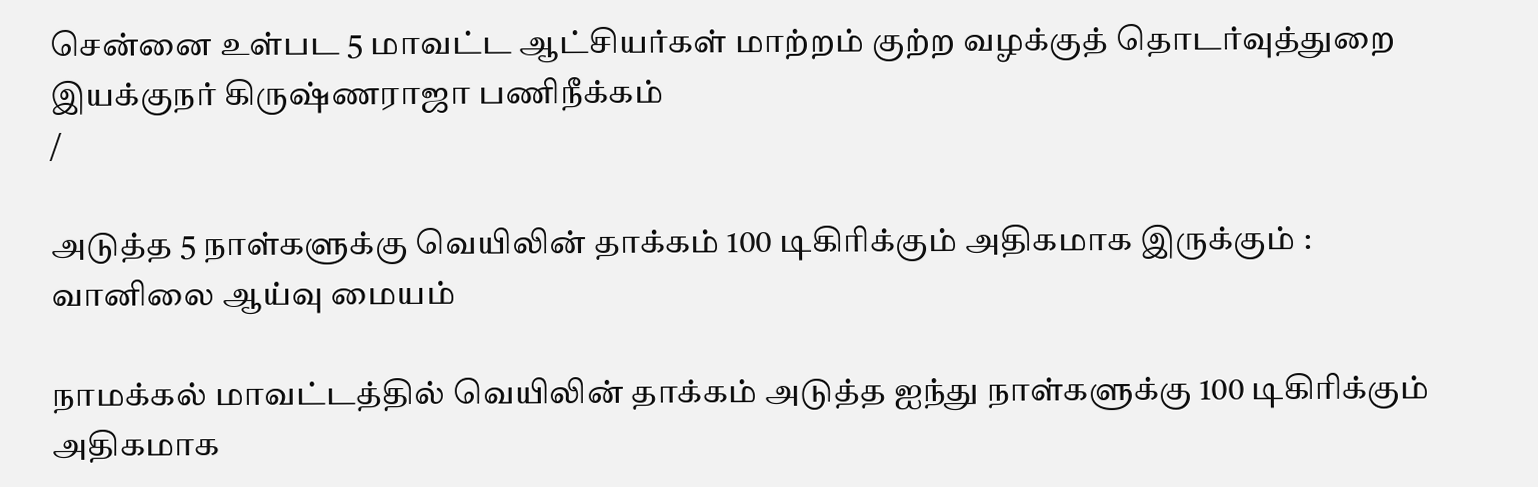சென்னை உள்பட 5 மாவட்ட ஆட்சியர்கள் மாற்றம் குற்ற வழக்குத் தொடர்வுத்துறை இயக்குநர் கிருஷ்ணராஜா பணிநீக்கம்
/

அடுத்த 5 நாள்களுக்கு வெயிலின் தாக்கம் 100 டிகிரிக்கும் அதிகமாக இருக்கும் : வானிலை ஆய்வு மையம்

நாமக்கல் மாவட்டத்தில் வெயிலின் தாக்கம் அடுத்த ஐந்து நாள்களுக்கு 100 டிகிரிக்கும் அதிகமாக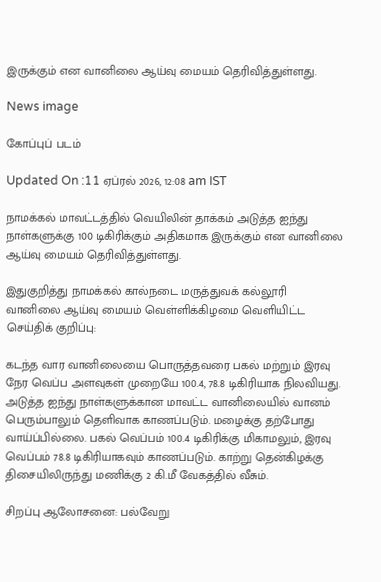இருக்கும் என வானிலை ஆய்வு மையம் தெரிவித்துள்ளது.

News image

கோப்புப் படம்

Updated On :11 ஏப்ரல் 2026, 12:08 am IST

நாமக்கல் மாவட்டத்தில் வெயிலின் தாக்கம் அடுத்த ஐந்து நாள்களுக்கு 100 டிகிரிக்கும் அதிகமாக இருக்கும் என வானிலை ஆய்வு மையம் தெரிவித்துள்ளது.

இதுகுறித்து நாமக்கல் கால்நடை மருத்துவக் கல்லூரி வானிலை ஆய்வு மையம் வெள்ளிக்கிழமை வெளியிட்ட செய்திக் குறிப்பு:

கடந்த வார வானிலையை பொருத்தவரை பகல் மற்றும் இரவு நேர வெப்ப அளவுகள் முறையே 100.4, 78.8 டிகிரியாக நிலவியது. அடுத்த ஐந்து நாள்களுக்கான மாவட்ட வானிலையில் வானம் பெரும்பாலும் தெளிவாக காணப்படும். மழைக்கு தற்போது வாய்ப்பில்லை. பகல் வெப்பம் 100.4 டிகிரிக்கு மிகாமலும், இரவு வெப்பம் 78.8 டிகிரியாகவும் காணப்படும். காற்று தென்கிழக்கு திசையிலிருந்து மணிக்கு 2 கி.மீ வேகத்தில் வீசும்.

சிறப்பு ஆலோசனை: பல்வேறு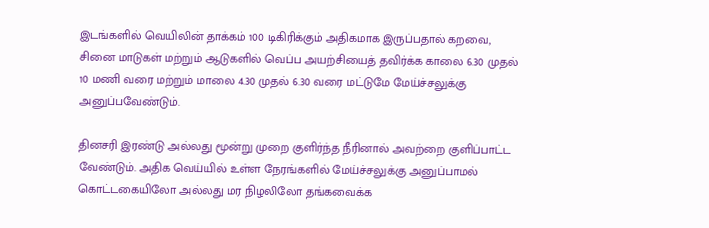இடங்களில் வெயிலின் தாக்கம் 100 டிகிரிக்கும் அதிகமாக இருப்பதால் கறவை, சினை மாடுகள் மற்றும் ஆடுகளில் வெப்ப அயற்சியைத் தவிர்க்க காலை 6.30 முதல் 10 மணி வரை மற்றும் மாலை 4.30 முதல் 6.30 வரை மட்டுமே மேய்ச்சலுக்கு அனுப்பவேண்டும்.

தினசரி இரண்டு அல்லது மூன்று முறை குளிர்ந்த நீரினால் அவற்றை குளிப்பாட்ட வேண்டும். அதிக வெய்யில் உள்ள நேரங்களில் மேய்ச்சலுக்கு அனுப்பாமல் கொட்டகையிலோ அல்லது மர நிழலிலோ தங்கவைக்க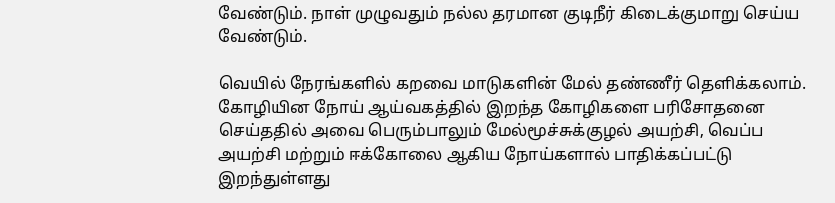வேண்டும். நாள் முழுவதும் நல்ல தரமான குடிநீர் கிடைக்குமாறு செய்ய வேண்டும்.

வெயில் நேரங்களில் கறவை மாடுகளின் மேல் தண்ணீர் தெளிக்கலாம். கோழியின நோய் ஆய்வகத்தில் இறந்த கோழிகளை பரிசோதனை செய்ததில் அவை பெரும்பாலும் மேல்மூச்சுக்குழல் அயற்சி, வெப்ப அயற்சி மற்றும் ஈக்கோலை ஆகிய நோய்களால் பாதிக்கப்பட்டு இறந்துள்ளது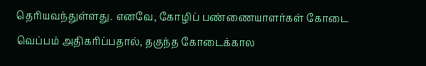தெரியவந்துள்ளது. எனவே, கோழிப் பண்ணையாளர்கள் கோடை வெப்பம் அதிகரிப்பதால், தகுந்த கோடைக்கால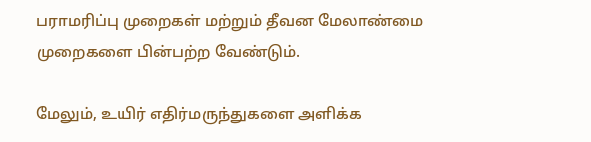பராமரிப்பு முறைகள் மற்றும் தீவன மேலாண்மை முறைகளை பின்பற்ற வேண்டும்.

மேலும், உயிர் எதிர்மருந்துகளை அளிக்க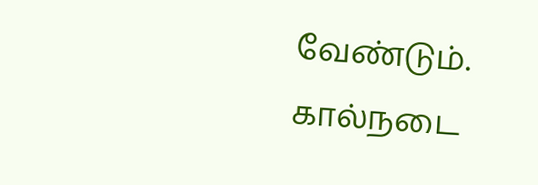வேண்டும். கால்நடை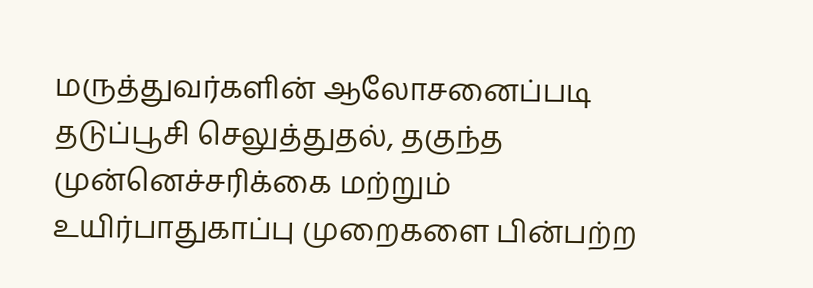மருத்துவர்களின் ஆலோசனைப்படி தடுப்பூசி செலுத்துதல், தகுந்த முன்னெச்சரிக்கை மற்றும் உயிர்பாதுகாப்பு முறைகளை பின்பற்ற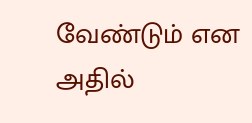வேண்டும் என அதில்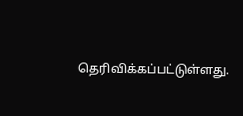தெரிவிக்கப்பட்டுள்ளது.